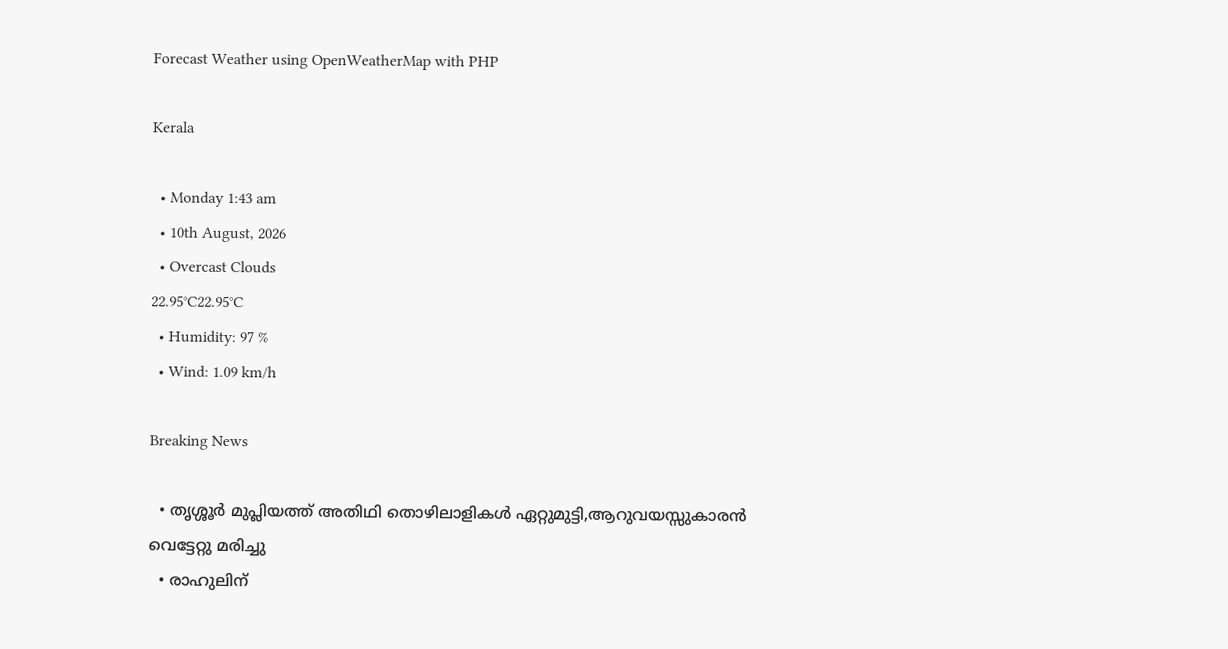Forecast Weather using OpenWeatherMap with PHP

Kerala

  • Monday 1:43 am
  • 10th August, 2026
  • Overcast Clouds
22.95°C22.95°C
  • Humidity: 97 %
  • Wind: 1.09 km/h

Breaking News

  • തൃശ്ശൂർ മുപ്ലിയത്ത് അതിഥി തൊഴിലാളികൾ ഏറ്റുമുട്ടി,ആറുവയസ്സുകാരൻ വെട്ടേറ്റു മരിച്ചു
  • രാഹുലിന്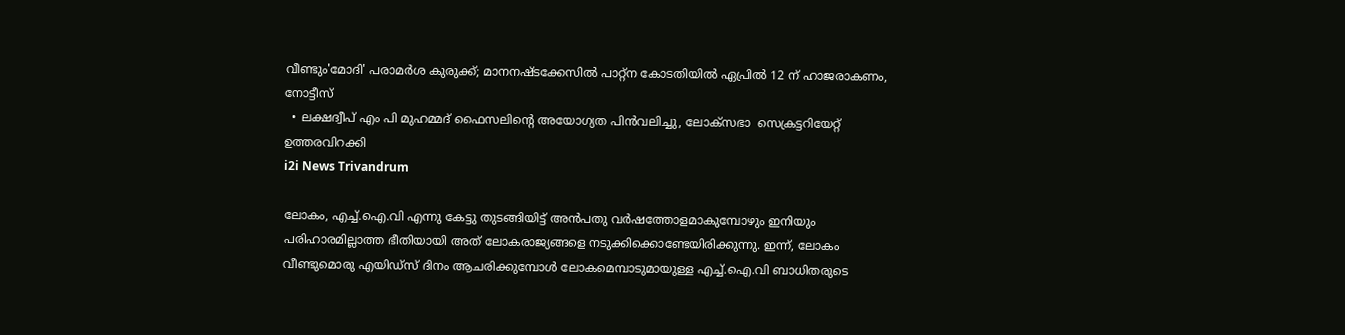വീണ്ടും'മോദി' പരാമര്‍ശ കുരുക്ക്; മാനനഷ്ടക്കേസിൽ പാറ്റ്ന കോടതിയിൽ ഏപ്രിൽ 12 ന് ഹാജരാകണം, നോട്ടീസ്
  • ലക്ഷദ്വീപ് എം പി മുഹമ്മദ് ഫൈസലിൻ്റെ അയോഗ്യത പിൻവലിച്ചു, ലോക്സഭാ  സെക്രട്ടറിയേറ്റ് ഉത്തരവിറക്കി
i2i News Trivandrum

ലോകം, എച്ച്.ഐ.വി എന്നു കേട്ടു തുടങ്ങിയിട്ട് അന്‍പതു വര്‍ഷത്തോളമാകുമ്പോഴും ഇനിയും പരിഹാരമില്ലാത്ത ഭീതിയായി അത് ലോകരാജ്യങ്ങളെ നടുക്കിക്കൊണ്ടേയിരിക്കുന്നു. ഇന്ന്, ലോകം വീണ്ടുമൊരു എയിഡ്‌സ് ദിനം ആചരിക്കുമ്പോള്‍ ലോകമെമ്പാടുമായുള്ള എച്ച്.ഐ.വി ബാധിതരുടെ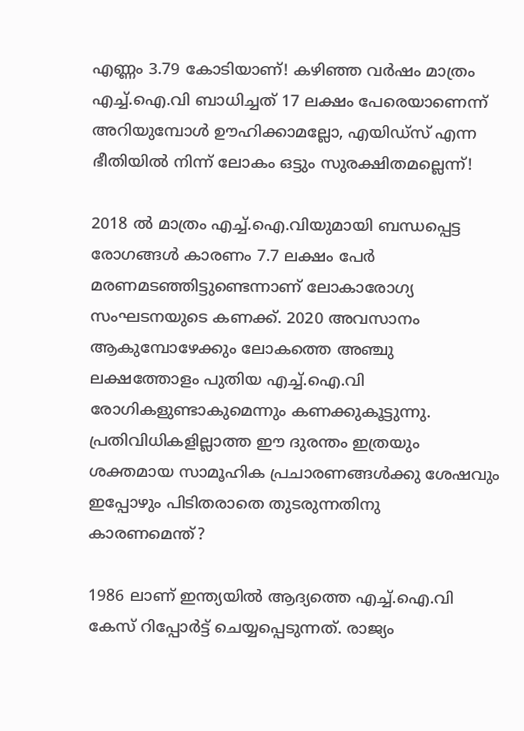എണ്ണം 3.79 കോടിയാണ്! കഴിഞ്ഞ വര്‍ഷം മാത്രം എച്ച്.ഐ.വി ബാധിച്ചത് 17 ലക്ഷം പേരെയാണെന്ന് അറിയുമ്പോള്‍ ഊഹിക്കാമല്ലോ, എയിഡ്‌സ് എന്ന ഭീതിയില്‍ നിന്ന് ലോകം ഒട്ടും സുരക്ഷിതമല്ലെന്ന്!

2018 ല്‍ മാത്രം എച്ച്.ഐ.വിയുമായി ബന്ധപ്പെട്ട രോഗങ്ങള്‍ കാരണം 7.7 ലക്ഷം പേര്‍ മരണമടഞ്ഞിട്ടുണ്ടെന്നാണ് ലോകാരോഗ്യ സംഘടനയുടെ കണക്ക്. 2020 അവസാനം ആകുമ്പോഴേക്കും ലോകത്തെ അഞ്ചു ലക്ഷത്തോളം പുതിയ എച്ച്.ഐ.വി രോഗികളുണ്ടാകുമെന്നും കണക്കുകൂട്ടുന്നു. പ്രതിവിധികളില്ലാത്ത ഈ ദുരന്തം ഇത്രയും ശക്തമായ സാമൂഹിക പ്രചാരണങ്ങള്‍ക്കു ശേഷവും ഇപ്പോഴും പിടിതരാതെ തുടരുന്നതിനു കാരണമെന്ത്?

1986 ലാണ് ഇന്ത്യയില്‍ ആദ്യത്തെ എച്ച്.ഐ.വി  കേസ് റിപ്പോര്‍ട്ട് ചെയ്യപ്പെടുന്നത്. രാജ്യം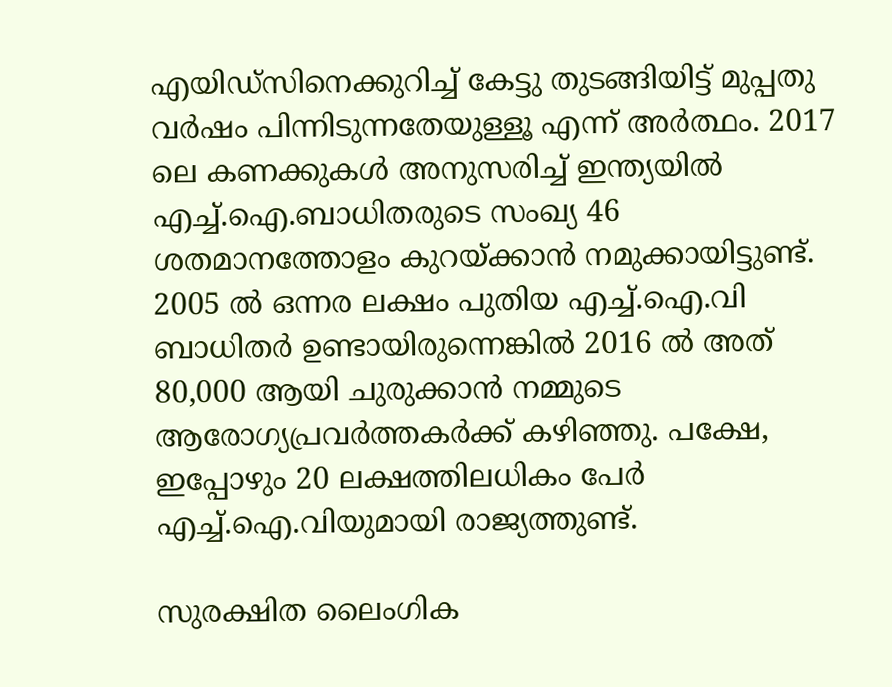എയിഡ്‌സിനെക്കുറിച്ച് കേട്ടു തുടങ്ങിയിട്ട് മുപ്പതു വര്‍ഷം പിന്നിടുന്നതേയുള്ളൂ എന്ന് അര്‍ത്ഥം. 2017 ലെ കണക്കുകള്‍ അനുസരിച്ച് ഇന്ത്യയില്‍ എച്ച്.ഐ.ബാധിതരുടെ സംഖ്യ 46 ശതമാനത്തോളം കുറയ്ക്കാന്‍ നമുക്കായിട്ടുണ്ട്. 2005 ല്‍ ഒന്നര ലക്ഷം പുതിയ എച്ച്.ഐ.വി ബാധിതര്‍ ഉണ്ടായിരുന്നെങ്കില്‍ 2016 ല്‍ അത് 80,000 ആയി ചുരുക്കാന്‍ നമ്മുടെ ആരോഗ്യപ്രവര്‍ത്തകര്‍ക്ക് കഴിഞ്ഞു. പക്ഷേ, ഇപ്പോഴും 20 ലക്ഷത്തിലധികം പേര്‍ എച്ച്.ഐ.വിയുമായി രാജ്യത്തുണ്ട്.

സുരക്ഷിത ലൈംഗിക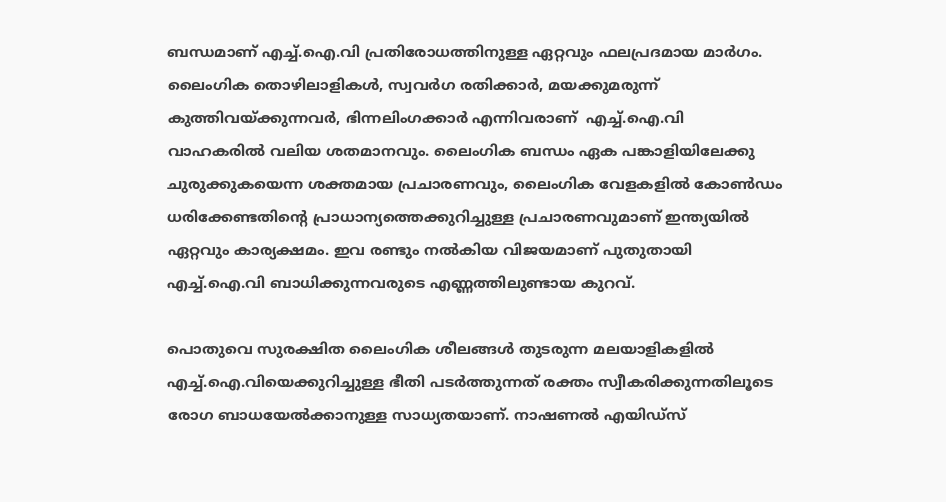ബന്ധമാണ് എച്ച്.ഐ.വി പ്രതിരോധത്തിനുള്ള ഏറ്റവും ഫലപ്രദമായ മാര്‍ഗം. ലൈംഗിക തൊഴിലാളികള്‍, സ്വവര്‍ഗ രതിക്കാര്‍, മയക്കുമരുന്ന് കുത്തിവയ്ക്കുന്നവര്‍, ഭിന്നലിംഗക്കാര്‍ എന്നിവരാണ്  എച്ച്.ഐ.വി വാഹകരില്‍ വലിയ ശതമാനവും. ലൈംഗിക ബന്ധം ഏക പങ്കാളിയിലേക്കു ചുരുക്കുകയെന്ന ശക്തമായ പ്രചാരണവും, ലൈംഗിക വേളകളില്‍ കോണ്‍ഡം ധരിക്കേണ്ടതിന്റെ പ്രാധാന്യത്തെക്കുറിച്ചുള്ള പ്രചാരണവുമാണ് ഇന്ത്യയില്‍ ഏറ്റവും കാര്യക്ഷമം. ഇവ രണ്ടും നല്‍കിയ വിജയമാണ് പുതുതായി എച്ച്.ഐ.വി ബാധിക്കുന്നവരുടെ എണ്ണത്തിലുണ്ടായ കുറവ്.

പൊതുവെ സുരക്ഷിത ലൈംഗിക ശീലങ്ങള്‍ തുടരുന്ന മലയാളികളില്‍ എച്ച്.ഐ.വിയെക്കുറിച്ചുള്ള ഭീതി പടര്‍ത്തുന്നത് രക്തം സ്വീകരിക്കുന്നതിലൂടെ രോഗ ബാധയേല്‍ക്കാനുള്ള സാധ്യതയാണ്. നാഷണല്‍ എയിഡ്‌സ്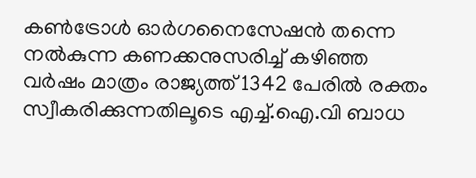കണ്‍ട്രോള്‍ ഓര്‍ഗനൈസേഷന്‍ തന്നെ നല്‍കുന്ന കണക്കനുസരിച്ച് കഴിഞ്ഞ വര്‍ഷം മാത്രം രാജ്യത്ത് 1342 പേരില്‍ രക്തം സ്വീകരിക്കുന്നതിലൂടെ എച്ച്.ഐ.വി ബാധ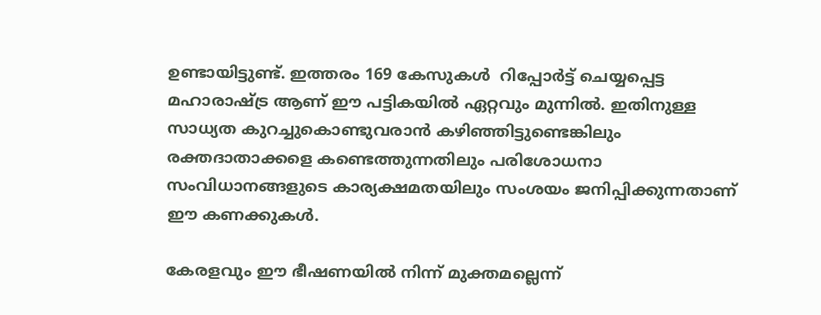ഉണ്ടായിട്ടുണ്ട്. ഇത്തരം 169 കേസുകൾ  റിപ്പോര്‍ട്ട് ചെയ്യപ്പെട്ട മഹാരാഷ്ട്ര ആണ് ഈ പട്ടികയിൽ ഏറ്റവും മുന്നില്‍. ഇതിനുള്ള സാധ്യത കുറച്ചുകൊണ്ടുവരാന്‍ കഴിഞ്ഞിട്ടുണ്ടെങ്കിലും രക്തദാതാക്കളെ കണ്ടെത്തുന്നതിലും പരിശോധനാ സംവിധാനങ്ങളുടെ കാര്യക്ഷമതയിലും സംശയം ജനിപ്പിക്കുന്നതാണ് ഈ കണക്കുകള്‍.

കേരളവും ഈ ഭീഷണയില്‍ നിന്ന് മുക്തമല്ലെന്ന്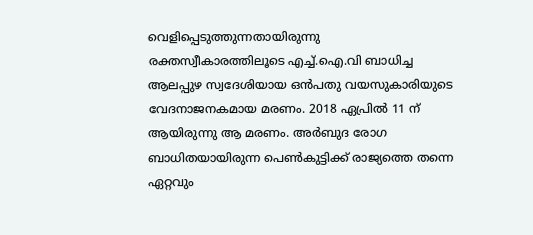വെളിപ്പെടുത്തുന്നതായിരുന്നു രക്തസ്വീകാരത്തിലൂടെ എച്ച്.ഐ.വി ബാധിച്ച ആലപ്പുഴ സ്വദേശിയായ ഒന്‍പതു വയസുകാരിയുടെ വേദനാജനകമായ മരണം. 2018 ഏപ്രില്‍ 11 ന് ആയിരുന്നു ആ മരണം. അര്‍ബുദ രോഗ ബാധിതയായിരുന്ന പെണ്‍കുട്ടിക്ക് രാജ്യത്തെ തന്നെ ഏറ്റവും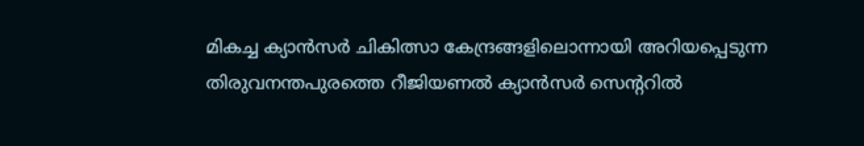മികച്ച ക്യാന്‍സര്‍ ചികിത്സാ കേന്ദ്രങ്ങളിലൊന്നായി അറിയപ്പെടുന്ന തിരുവനന്തപുരത്തെ റീജിയണല്‍ ക്യാന്‍സര്‍ സെന്ററില്‍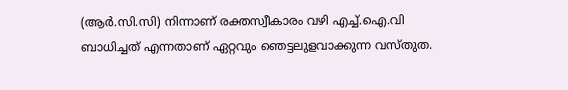(ആര്‍.സി.സി) നിന്നാണ് രക്തസ്വീകാരം വഴി എച്ച്.ഐ.വി ബാധിച്ചത് എന്നതാണ് ഏറ്റവും ഞെട്ടലുളവാക്കുന്ന വസ്തുത.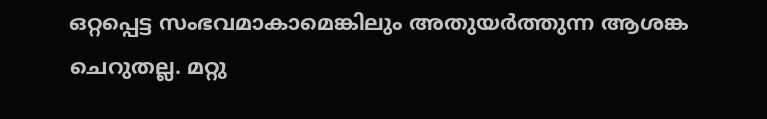ഒറ്റപ്പെട്ട സംഭവമാകാമെങ്കിലും അതുയര്‍ത്തുന്ന ആശങ്ക ചെറുതല്ല. മറ്റു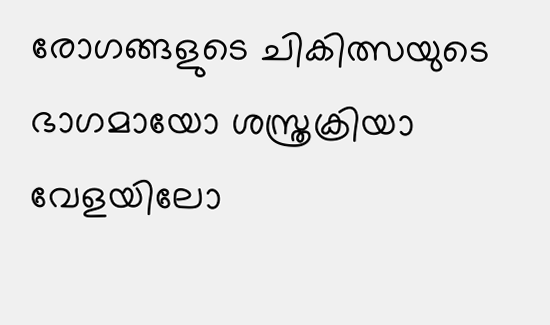രോഗങ്ങളുടെ ചികിത്സയുടെ ഭാഗമായോ ശസ്ത്രക്രിയാ വേളയിലോ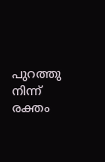പുറത്തു നിന്ന് രക്തം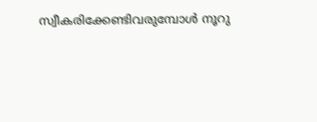സ്വീകരിക്കേണ്ടിവരുമ്പോള്‍ നൂറു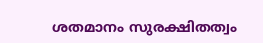ശതമാനം സുരക്ഷിതത്വം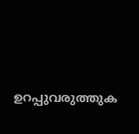ഉറപ്പുവരുത്തുക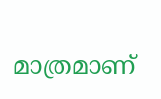മാത്രമാണ്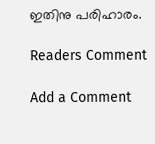ഇതിനു പരിഹാരം.

Readers Comment

Add a Comment